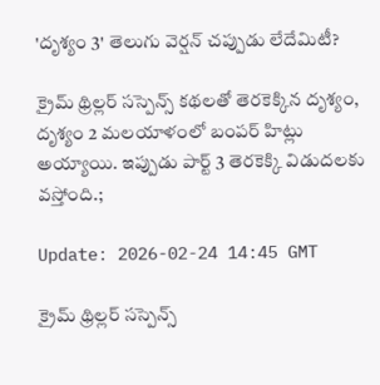'దృశ్యం 3' తెలుగు వెర్ష‌న్ చ‌ప్పుడు లేదేమిటీ?

క్రైమ్ థ్రిల్ల‌ర్ స‌స్పెన్స్ క‌థ‌ల‌తో తెర‌కెక్కిన‌ దృశ్యం, దృశ్యం 2 మ‌ల‌యాళంలో బంప‌ర్ హిట్లు అయ్యాయి. ఇప్పుడు పార్ట్ 3 తెర‌కెక్కి విడుద‌ల‌కు వ‌స్తోంది.;

Update: 2026-02-24 14:45 GMT

క్రైమ్ థ్రిల్ల‌ర్ స‌స్పెన్స్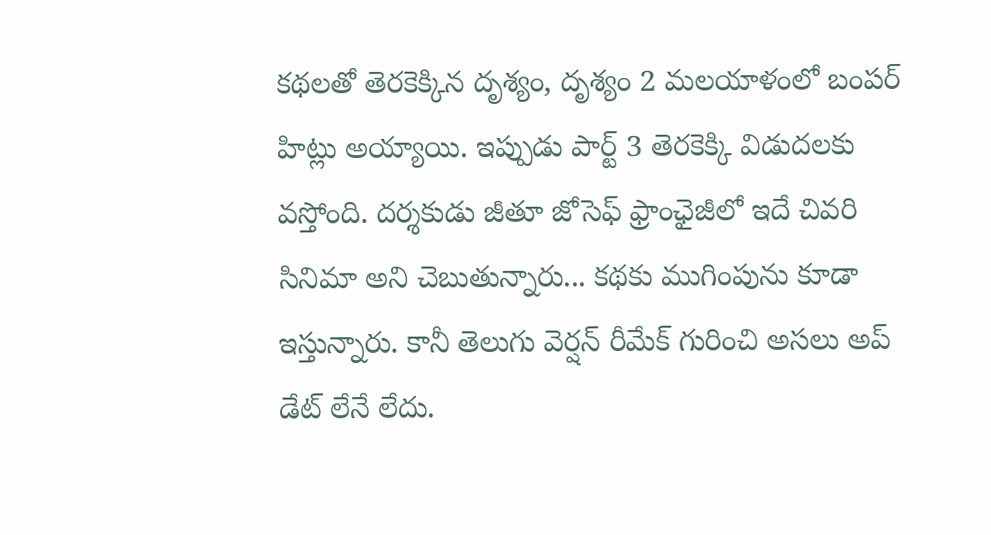క‌థ‌ల‌తో తెర‌కెక్కిన‌ దృశ్యం, దృశ్యం 2 మ‌ల‌యాళంలో బంప‌ర్ హిట్లు అయ్యాయి. ఇప్పుడు పార్ట్ 3 తెర‌కెక్కి విడుద‌ల‌కు వ‌స్తోంది. ద‌ర్శ‌కుడు జీతూ జోసెఫ్ ఫ్రాంఛైజీలో ఇదే చివ‌రి సినిమా అని చెబుతున్నారు... క‌థ‌కు ముగింపును కూడా ఇస్తున్నారు. కానీ తెలుగు వెర్ష‌న్ రీమేక్ గురించి అస‌లు అప్ డేట్ లేనే లేదు.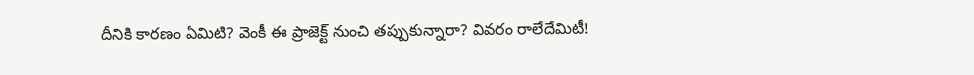దీనికి కార‌ణం ఏమిటి? వెంకీ ఈ ప్రాజెక్ట్ నుంచి త‌ప్పుకున్నారా? వివ‌రం రాలేదేమిటీ!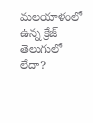మ‌ల‌యాళంలో ఉన్న క్రేజ్ తెలుగులో లేదా?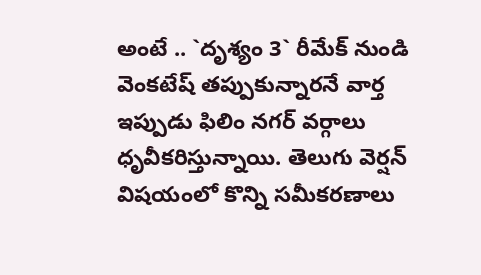అంటే .. `దృశ్యం 3` రీమేక్ నుండి వెంకటేష్ తప్పుకున్నారనే వార్త ఇప్పుడు ఫిలిం నగర్ వర్గాలు ధృవీక‌రిస్తున్నాయి. తెలుగు వెర్షన్ విషయంలో కొన్ని సమీకరణాలు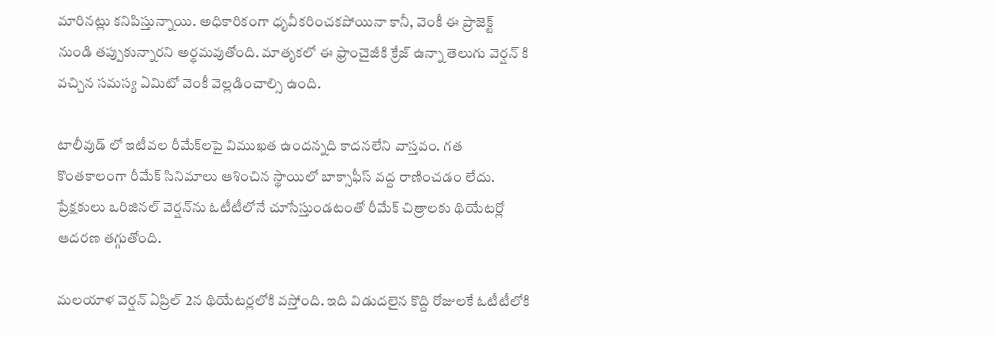మారినట్లు కనిపిస్తున్నాయి. అధికారికంగా ధృవీకరించక‌పోయినా కానీ, వెంకీ ఈ ప్రాజెక్ట్ నుండి తప్పుకున్నార‌ని అర్థ‌మ‌వుతోంది. మాతృక‌లో ఈ ఫ్రాంచైజీకి క్రేజ్ ఉన్నా తెలుగు వెర్ష‌న్ కి వ‌చ్చిన స‌మ‌స్య ఏమిటో వెంకీ వెల్ల‌డించాల్సి ఉంది.

టాలీవుడ్ లో ఇటీవ‌ల రీమేక్‌లపై విముఖత ఉంద‌న్న‌ది కాద‌న‌లేని వాస్త‌వం. గత కొంతకాలంగా రీమేక్ సినిమాలు ఆశించిన స్థాయిలో బాక్సాఫీస్ వద్ద రాణించడం లేదు. ప్రేక్షకులు ఒరిజినల్ వెర్షన్‌ను ఓటీటీలోనే చూసేస్తుండటంతో రీమేక్ చిత్రాలకు థియేటర్లో ఆదరణ తగ్గుతోంది.

మలయాళ వెర్షన్ ఏప్రిల్ 2న థియేటర్లలోకి వస్తోంది. ఇది విడుదలైన కొద్ది రోజులకే ఓటీటీలోకి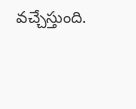వచ్చేస్తుంది.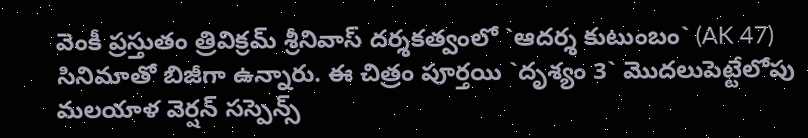వెంకీ ప్రస్తుతం త్రివిక్రమ్ శ్రీనివాస్ దర్శకత్వంలో `ఆదర్శ కుటుంబం` (AK 47) సినిమాతో బిజీగా ఉన్నారు. ఈ చిత్రం పూర్తయి `దృశ్యం 3` మొదలుపెట్టేలోపు మలయాళ వెర్షన్ సస్పెన్స్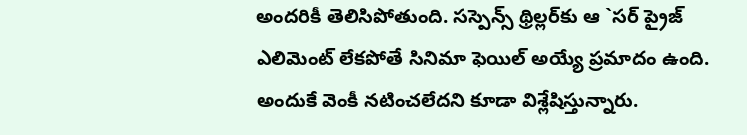అందరికీ తెలిసిపోతుంది. సస్పెన్స్ థ్రిల్లర్‌కు ఆ `సర్ ప్రైజ్ ఎలిమెంట్ లేకపోతే సినిమా ఫెయిల్ అయ్యే ప్రమాదం ఉంది. అందుకే వెంకీ న‌టించ‌లేద‌ని కూడా విశ్లేషిస్తున్నారు.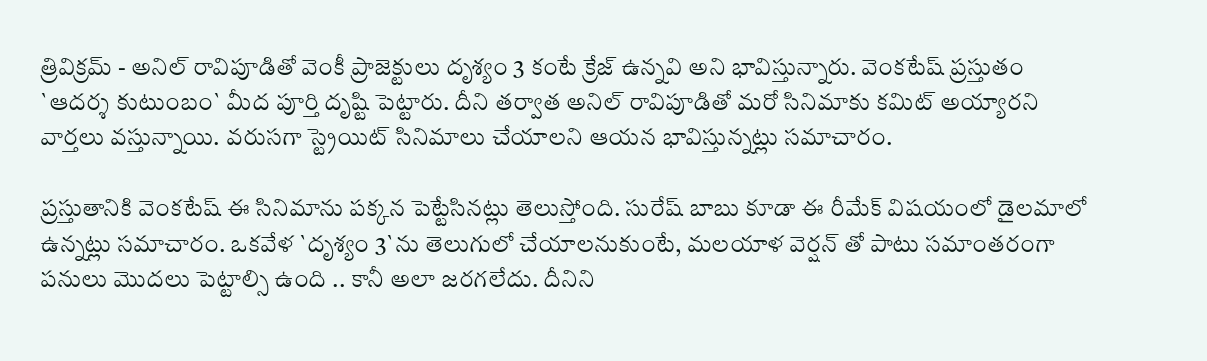త్రివిక్రమ్ - అనిల్ రావిపూడితో వెంకీ ప్రాజెక్టులు దృశ్యం 3 కంటే క్రేజ్ ఉన్న‌వి అని భావిస్తున్నారు. వెంకటేష్ ప్రస్తుతం `ఆదర్శ కుటుంబం` మీద పూర్తి దృష్టి పెట్టారు. దీని తర్వాత అనిల్ రావిపూడితో మరో సినిమాకు కమిట్ అయ్యారని వార్తలు వస్తున్నాయి. వరుసగా స్ట్రెయిట్ సినిమాలు చేయాలని ఆయన భావిస్తున్నట్లు సమాచారం.

ప్రస్తుతానికి వెంకటేష్ ఈ సినిమాను పక్కన పెట్టేసినట్లు తెలుస్తోంది. సురేష్ బాబు కూడా ఈ రీమేక్ విషయంలో డైలమాలో ఉన్నట్లు సమాచారం. ఒకవేళ `దృశ్యం 3`ను తెలుగులో చేయాలనుకుంటే, మలయాళ వెర్షన్ తో పాటు స‌మాంత‌రంగా ప‌నులు మొద‌లు పెట్టాల్సి ఉంది .. కానీ అలా జ‌ర‌గ‌లేదు. దీనిని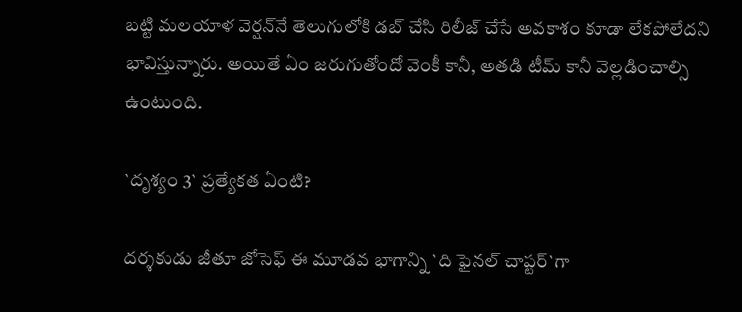బ‌ట్టి మలయాళ వెర్షన్‌నే తెలుగులోకి డబ్ చేసి రిలీజ్ చేసే అవకాశం కూడా లేకపోలేదని భావిస్తున్నారు. అయితే ఏం జ‌రుగుతోందో వెంకీ కానీ, అత‌డి టీమ్ కానీ వెల్ల‌డించాల్సి ఉంటుంది.

`దృశ్యం 3` ప్రత్యేకత ఏంటి?

దర్శకుడు జీతూ జోసెఫ్ ఈ మూడవ భాగాన్ని `ది ఫైనల్ చాప్టర్`గా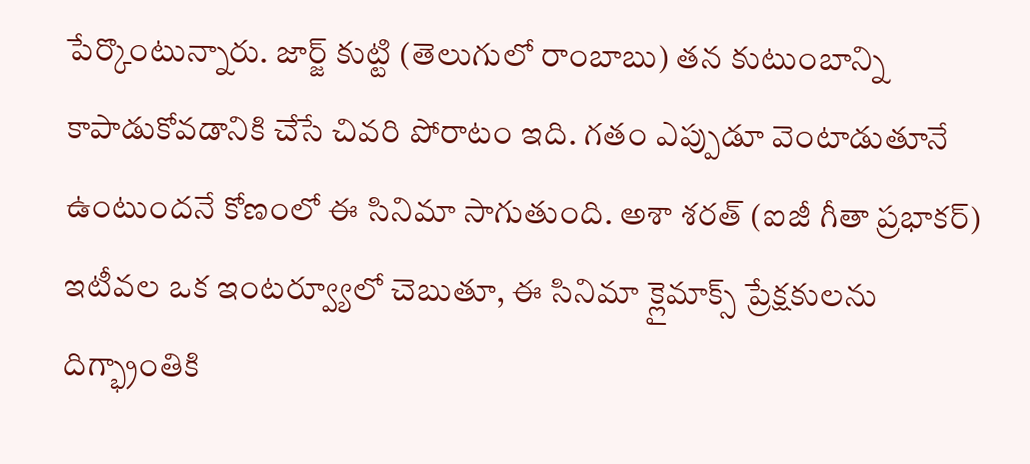పేర్కొంటున్నారు. జార్జ్ కుట్టి (తెలుగులో రాంబాబు) తన కుటుంబాన్ని కాపాడుకోవడానికి చేసే చివరి పోరాటం ఇది. గతం ఎప్పుడూ వెంటాడుతూనే ఉంటుందనే కోణంలో ఈ సినిమా సాగుతుంది. అశా శరత్ (ఐజీ గీతా ప్రభాకర్) ఇటీవల ఒక ఇంటర్వ్యూలో చెబుతూ, ఈ సినిమా క్లైమాక్స్ ప్రేక్షకులను దిగ్భ్రాంతికి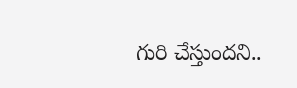గురి చేస్తుందని..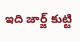ఇది జార్జ్ కుట్టి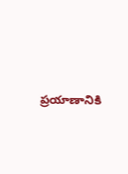ప్రయాణానికి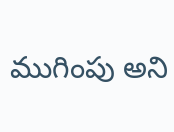ముగింపు అని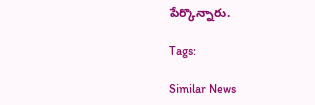పేర్కొన్నారు.

Tags:

Similar News